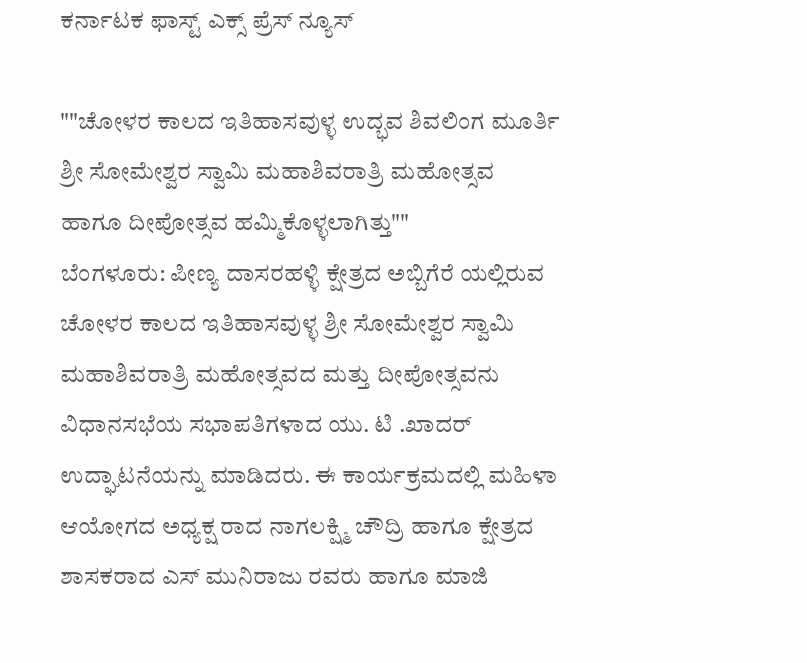ಕರ್ನಾಟಕ ಫಾಸ್ಟ್ ಎಕ್ಸ್ ಪ್ರೆಸ್ ನ್ಯೂಸ್

""ಚೋಳರ ಕಾಲದ ಇತಿಹಾಸವುಳ್ಳ ಉದ್ಭವ ಶಿವಲಿಂಗ ಮೂರ್ತಿ ಶ್ರೀ ಸೋಮೇಶ್ವರ ಸ್ವಾಮಿ ಮಹಾಶಿವರಾತ್ರಿ ಮಹೋತ್ಸವ ಹಾಗೂ ದೀಪೋತ್ಸವ ಹಮ್ಮಿಕೊಳ್ಳಲಾಗಿತ್ತು""
ಬೆಂಗಳೂರು: ಪೀಣ್ಯ ದಾಸರಹಳ್ಳಿ ಕ್ಷೇತ್ರದ ಅಬ್ಬಿಗೆರೆ ಯಲ್ಲಿರುವ ಚೋಳರ ಕಾಲದ ಇತಿಹಾಸವುಳ್ಳ ಶ್ರೀ ಸೋಮೇಶ್ವರ ಸ್ವಾಮಿ ಮಹಾಶಿವರಾತ್ರಿ ಮಹೋತ್ಸವದ ಮತ್ತು ದೀಪೋತ್ಸವನು ವಿಧಾನಸಭೆಯ ಸಭಾಪತಿಗಳಾದ ಯು. ಟಿ .ಖಾದರ್ ಉದ್ಘಾಟನೆಯನ್ನು ಮಾಡಿದರು. ಈ ಕಾರ್ಯಕ್ರಮದಲ್ಲಿ ಮಹಿಳಾ ಆಯೋಗದ ಅಧ್ಯಕ್ಷ ರಾದ ನಾಗಲಕ್ಷ್ಮಿ ಚೌದ್ರಿ ಹಾಗೂ ಕ್ಷೇತ್ರದ ಶಾಸಕರಾದ ಎಸ್ ಮುನಿರಾಜು ರವರು ಹಾಗೂ ಮಾಜಿ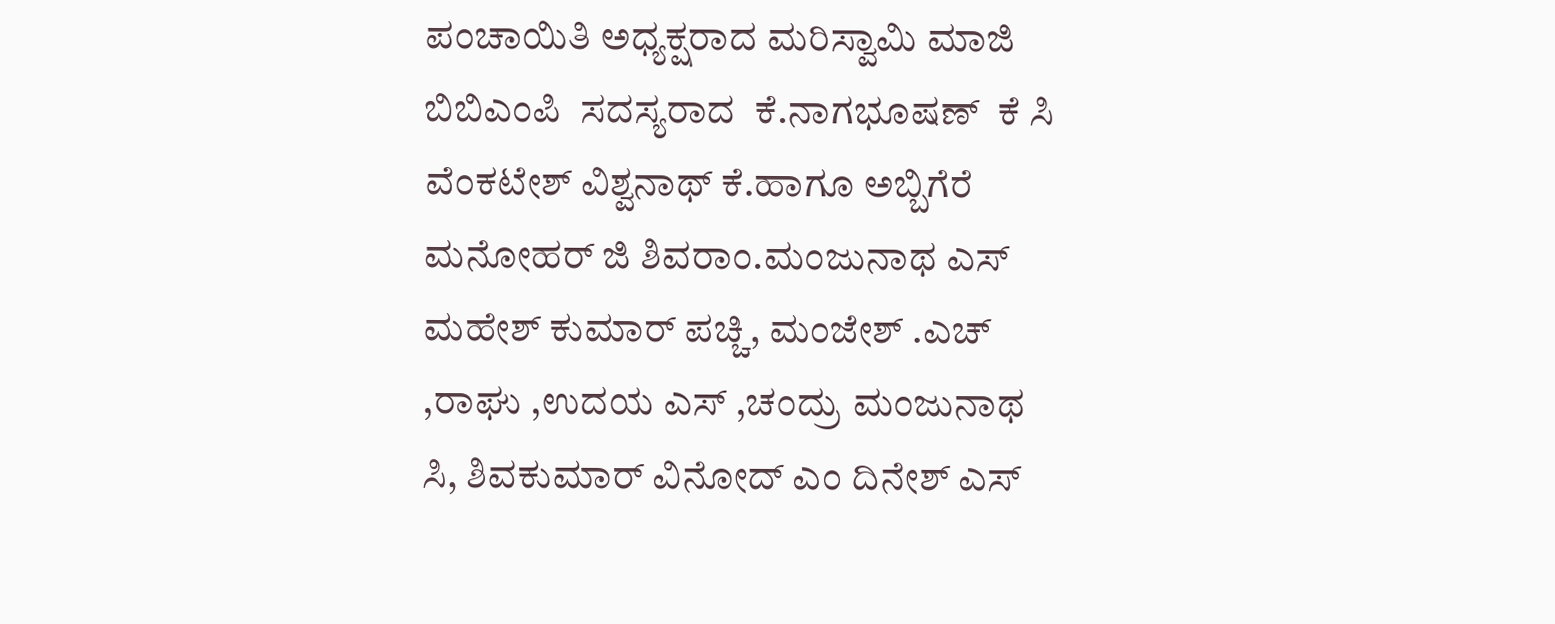ಪಂಚಾಯಿತಿ ಅಧ್ಯಕ್ಷರಾದ ಮರಿಸ್ವಾಮಿ ಮಾಜಿ ಬಿಬಿಎಂಪಿ  ಸದಸ್ಯರಾದ  ಕೆ.ನಾಗಭೂಷಣ್  ಕೆ ಸಿ ವೆಂಕಟೇಶ್ ವಿಶ್ವನಾಥ್ ಕೆ.ಹಾಗೂ ಅಬ್ಬಿಗೆರೆ ಮನೋಹರ್ ಜಿ ಶಿವರಾಂ.ಮಂಜುನಾಥ ಎಸ್ ಮಹೇಶ್ ಕುಮಾರ್ ಪಚ್ಚಿ, ಮಂಜೇಶ್ .ಎಚ್ ,ರಾಘು ,ಉದಯ ಎಸ್ ,ಚಂದ್ರು ಮಂಜುನಾಥ ಸಿ, ಶಿವಕುಮಾರ್ ವಿನೋದ್ ಎಂ ದಿನೇಶ್ ಎಸ್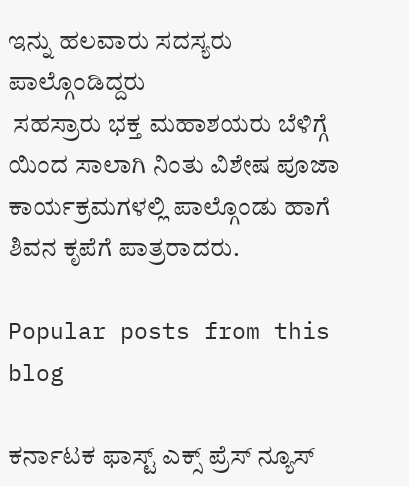ಇನ್ನು ಹಲವಾರು ಸದಸ್ಯರು ಪಾಲ್ಗೊಂಡಿದ್ದರು
 ಸಹಸ್ರಾರು ಭಕ್ತ ಮಹಾಶಯರು ಬೆಳಿಗ್ಗೆ ಯಿಂದ ಸಾಲಾಗಿ ನಿಂತು ವಿಶೇಷ ಪೂಜಾ ಕಾರ್ಯಕ್ರಮಗಳಲ್ಲಿ ಪಾಲ್ಗೊಂಡು ಹಾಗೆ  ಶಿವನ ಕೃಪೆಗೆ ಪಾತ್ರರಾದರು.

Popular posts from this blog

ಕರ್ನಾಟಕ ಫಾಸ್ಟ್ ಎಕ್ಸ್ ಪ್ರೆಸ್ ನ್ಯೂಸ್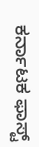ಕರ್ನಾಟಕ ಫಾಸ್ಟ್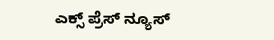ಎಕ್ಸ್ ಪ್ರೆಸ್ ನ್ಯೂಸ್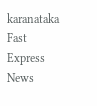karanataka Fast Express News